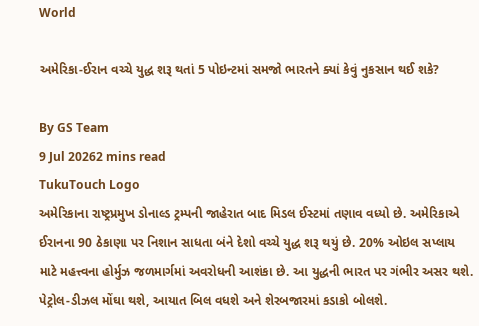World

અમેરિકા-ઈરાન વચ્ચે યુદ્ધ શરૂ થતાં 5 પોઇન્ટમાં સમજો ભારતને ક્યાં કેવું નુકસાન થઈ શકે?

By GS Team
9 Jul 20262 mins read
TukuTouch Logo
અમેરિકાના રાષ્ટ્રપ્રમુખ ડોનાલ્ડ ટ્રમ્પની જાહેરાત બાદ મિડલ ઈસ્ટમાં તણાવ વધ્યો છે. અમેરિકાએ ઈરાનના 90 ઠેકાણા પર નિશાન સાધતા બંને દેશો વચ્ચે યુદ્ધ શરૂ થયું છે. 20% ઓઇલ સપ્લાય માટે મહત્ત્વના હોર્મુઝ જળમાર્ગમાં અવરોધની આશંકા છે. આ યુદ્ધની ભારત પર ગંભીર અસર થશે. પેટ્રોલ-ડીઝલ મોંઘા થશે, આયાત બિલ વધશે અને શેરબજારમાં કડાકો બોલશે.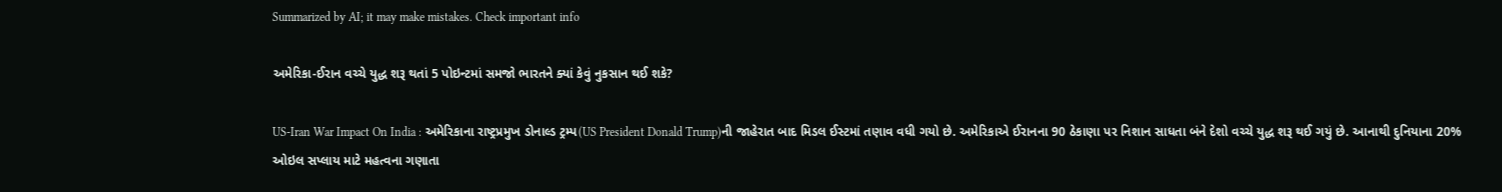Summarized by AI; it may make mistakes. Check important info

અમેરિકા-ઈરાન વચ્ચે યુદ્ધ શરૂ થતાં 5 પોઇન્ટમાં સમજો ભારતને ક્યાં કેવું નુકસાન થઈ શકે?

US-Iran War Impact On India : અમેરિકાના રાષ્ટ્રપ્રમુખ ડોનાલ્ડ ટ્રમ્પ(US President Donald Trump)ની જાહેરાત બાદ મિડલ ઈસ્ટમાં તણાવ વધી ગયો છે. અમેરિકાએ ઈરાનના 90 ઠેકાણા પર નિશાન સાધતા બંને દેશો વચ્ચે યુદ્ધ શરૂ થઈ ગયું છે. આનાથી દુનિયાના 20% ઓઇલ સપ્લાય માટે મહત્વના ગણાતા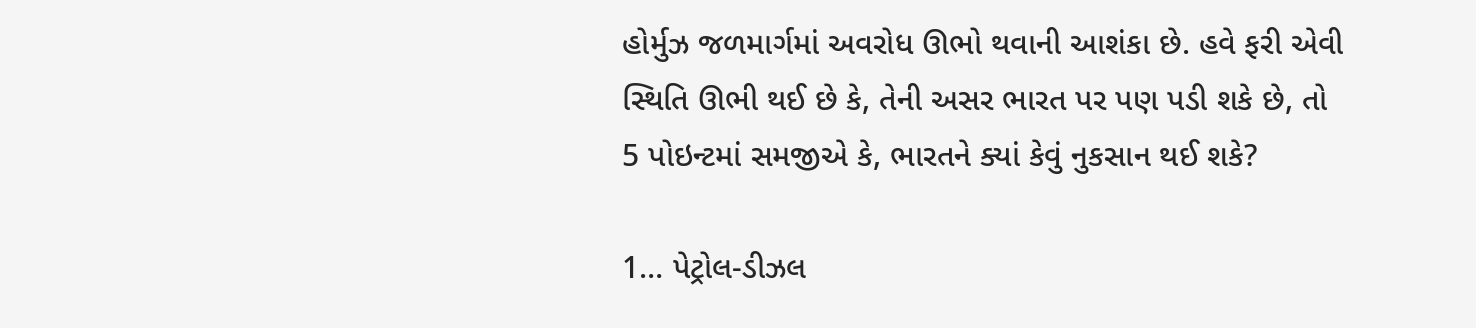હોર્મુઝ જળમાર્ગમાં અવરોધ ઊભો થવાની આશંકા છે. હવે ફરી એવી સ્થિતિ ઊભી થઈ છે કે, તેની અસર ભારત પર પણ પડી શકે છે, તો 5 પોઇન્ટમાં સમજીએ કે, ભારતને ક્યાં કેવું નુકસાન થઈ શકે?

1… પેટ્રોલ-ડીઝલ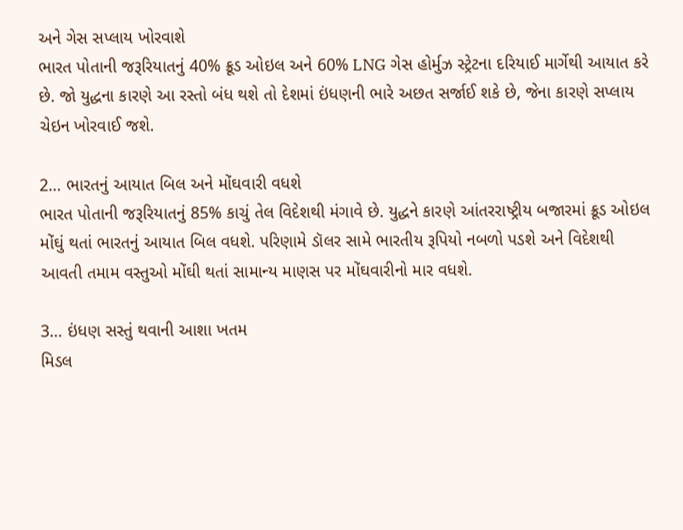અને ગેસ સપ્લાય ખોરવાશે
ભારત પોતાની જરૂરિયાતનું 40% ક્રૂડ ઓઇલ અને 60% LNG ગેસ હોર્મુઝ સ્ટ્રેટના દરિયાઈ માર્ગેથી આયાત કરે છે. જો યુદ્ધના કારણે આ રસ્તો બંધ થશે તો દેશમાં ઇંધણની ભારે અછત સર્જાઈ શકે છે, જેના કારણે સપ્લાય ચેઇન ખોરવાઈ જશે.

2… ભારતનું આયાત બિલ અને મોંઘવારી વધશે
ભારત પોતાની જરૂરિયાતનું 85% કાચું તેલ વિદેશથી મંગાવે છે. યુદ્ધને કારણે આંતરરાષ્ટ્રીય બજારમાં ક્રૂડ ઓઇલ મોંઘું થતાં ભારતનું આયાત બિલ વધશે. પરિણામે ડૉલર સામે ભારતીય રૂપિયો નબળો પડશે અને વિદેશથી આવતી તમામ વસ્તુઓ મોંઘી થતાં સામાન્ય માણસ પર મોંઘવારીનો માર વધશે.

3… ઇંધણ સસ્તું થવાની આશા ખતમ
મિડલ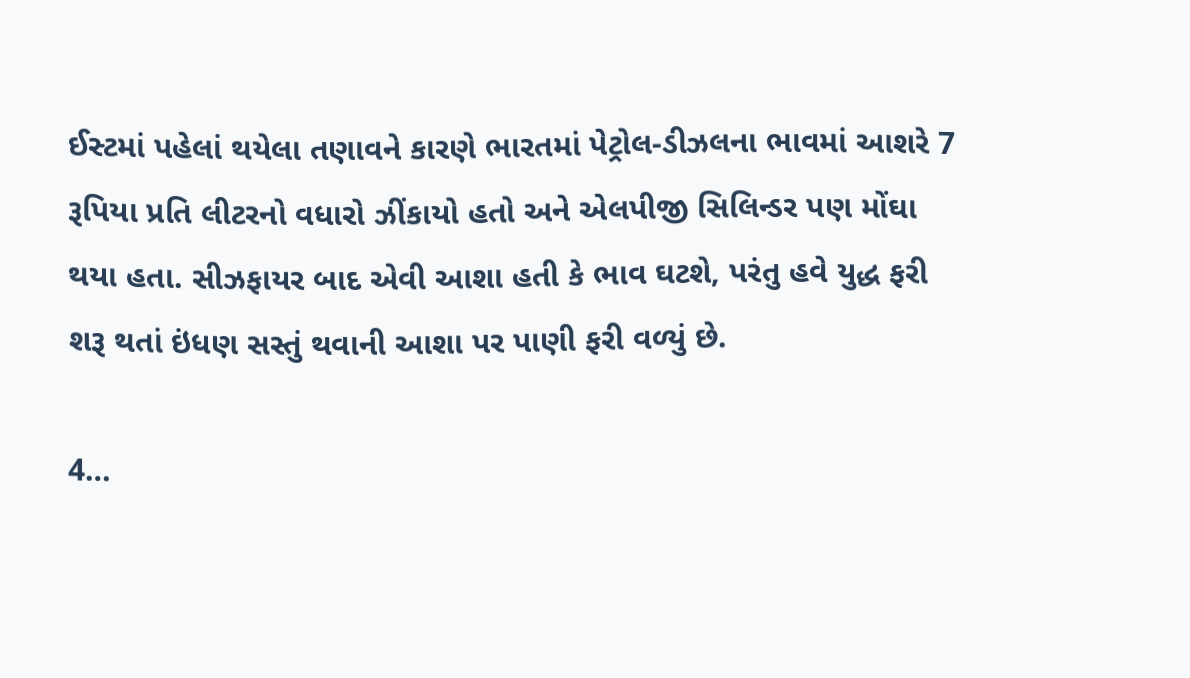ઈસ્ટમાં પહેલાં થયેલા તણાવને કારણે ભારતમાં પેટ્રોલ-ડીઝલના ભાવમાં આશરે 7 રૂપિયા પ્રતિ લીટરનો વધારો ઝીંકાયો હતો અને એલપીજી સિલિન્ડર પણ મોંઘા થયા હતા. સીઝફાયર બાદ એવી આશા હતી કે ભાવ ઘટશે, પરંતુ હવે યુદ્ધ ફરી શરૂ થતાં ઇંધણ સસ્તું થવાની આશા પર પાણી ફરી વળ્યું છે.

4…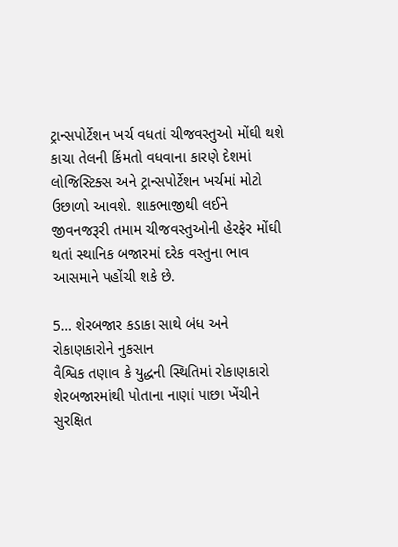ટ્રાન્સપોર્ટેશન ખર્ચ વધતાં ચીજવસ્તુઓ મોંઘી થશે
કાચા તેલની કિંમતો વધવાના કારણે દેશમાં લોજિસ્ટિક્સ અને ટ્રાન્સપોર્ટેશન ખર્ચમાં મોટો ઉછાળો આવશે. શાકભાજીથી લઈને જીવનજરૂરી તમામ ચીજવસ્તુઓની હેરફેર મોંઘી થતાં સ્થાનિક બજારમાં દરેક વસ્તુના ભાવ આસમાને પહોંચી શકે છે.

5… શેરબજાર કડાકા સાથે બંધ અને રોકાણકારોને નુકસાન
વૈશ્વિક તણાવ કે યુદ્ધની સ્થિતિમાં રોકાણકારો શેરબજારમાંથી પોતાના નાણાં પાછા ખેંચીને સુરક્ષિત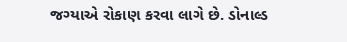જગ્યાએ રોકાણ કરવા લાગે છે. ડોનાલ્ડ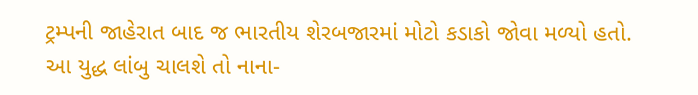ટ્રમ્પની જાહેરાત બાદ જ ભારતીય શેરબજારમાં મોટો કડાકો જોવા મળ્યો હતો. આ યુદ્ધ લાંબુ ચાલશે તો નાના-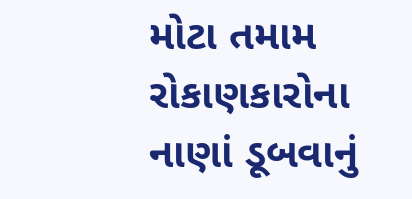મોટા તમામ રોકાણકારોના નાણાં ડૂબવાનું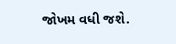જોખમ વધી જશે.